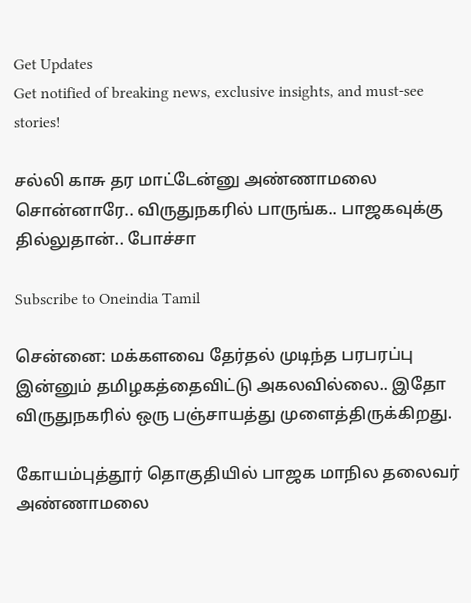Get Updates
Get notified of breaking news, exclusive insights, and must-see stories!

சல்லி காசு தர மாட்டேன்னு அண்ணாமலை சொன்னாரே.. விருதுநகரில் பாருங்க.. பாஜகவுக்கு தில்லுதான்.. போச்சா

Subscribe to Oneindia Tamil

சென்னை: மக்களவை தேர்தல் முடிந்த பரபரப்பு இன்னும் தமிழகத்தைவிட்டு அகலவில்லை.. இதோ விருதுநகரில் ஒரு பஞ்சாயத்து முளைத்திருக்கிறது.

கோயம்புத்தூர் தொகுதியில் பாஜக மாநில தலைவர் அண்ணாமலை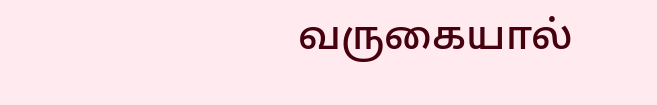வருகையால்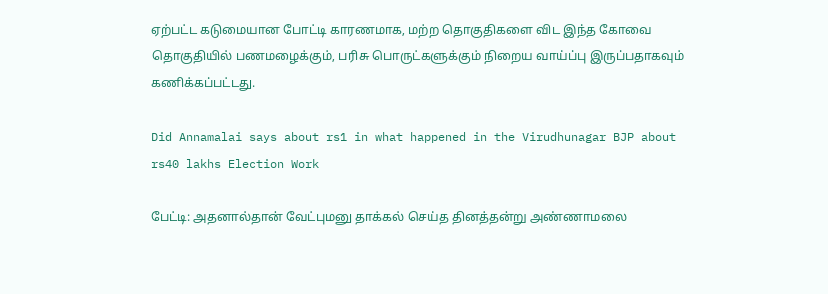ஏற்பட்ட கடுமையான போட்டி காரணமாக, மற்ற தொகுதிகளை விட இந்த கோவை தொகுதியில் பணமழைக்கும், பரிசு பொருட்களுக்கும் நிறைய வாய்ப்பு இருப்பதாகவும் கணிக்கப்பட்டது.

Did Annamalai says about rs1 in what happened in the Virudhunagar BJP about rs40 lakhs Election Work

பேட்டி: அதனால்தான் வேட்புமனு தாக்கல் செய்த தினத்தன்று அண்ணாமலை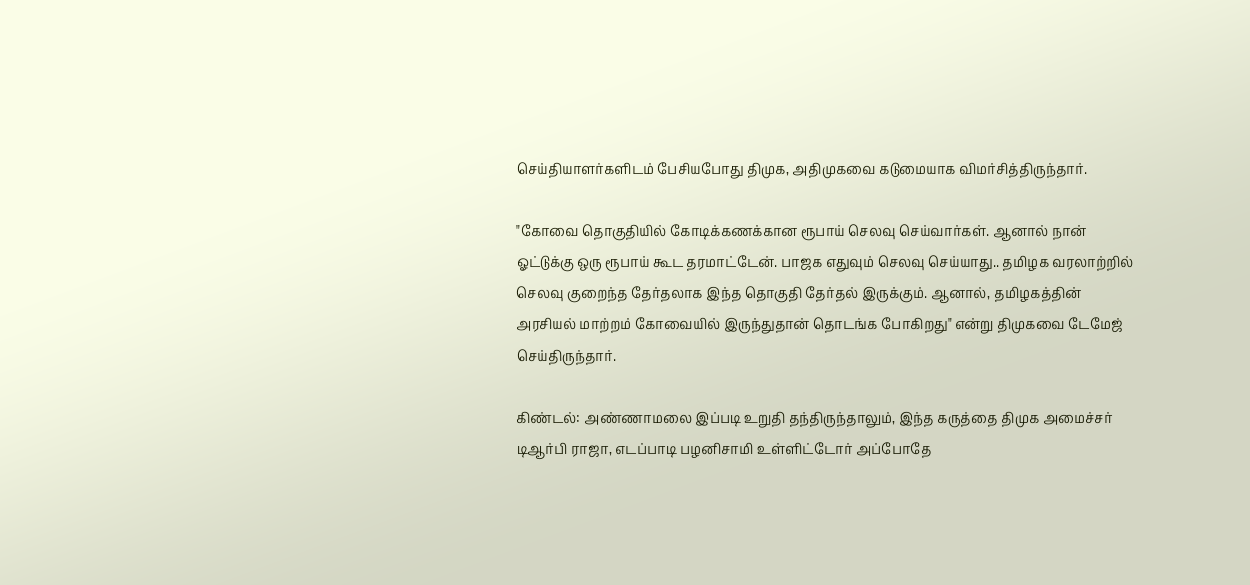செய்தியாளர்களிடம் பேசியபோது திமுக, அதிமுகவை கடுமையாக விமர்சித்திருந்தார்.

"கோவை தொகுதியில் கோடிக்கணக்கான ரூபாய் செலவு செய்வார்கள். ஆனால் நான் ஓட்டுக்கு ஒரு ரூபாய் கூட தரமாட்டேன். பாஜக எதுவும் செலவு செய்யாது.. தமிழக வரலாற்றில் செலவு குறைந்த தேர்தலாக இந்த தொகுதி தேர்தல் இருக்கும். ஆனால், தமிழகத்தின் அரசியல் மாற்றம் கோவையில் இருந்துதான் தொடங்க போகிறது" என்று திமுகவை டேமேஜ் செய்திருந்தார்.

கிண்டல்: அண்ணாமலை இப்படி உறுதி தந்திருந்தாலும், இந்த கருத்தை திமுக அமைச்சர் டிஆர்பி ராஜா, எடப்பாடி பழனிசாமி உள்ளிட்டோர் அப்போதே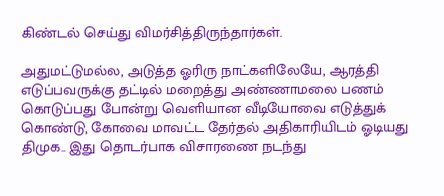கிண்டல் செய்து விமர்சித்திருந்தார்கள்.

அதுமட்டுமல்ல, அடுத்த ஓரிரு நாட்களிலேயே, ஆரத்தி எடுப்பவருக்கு தட்டில் மறைத்து அண்ணாமலை பணம் கொடுப்பது போன்று வெளியான வீடியோவை எடுத்துக் கொண்டு, கோவை மாவட்ட தேர்தல் அதிகாரியிடம் ஓடியது திமுக.. இது தொடர்பாக விசாரணை நடந்து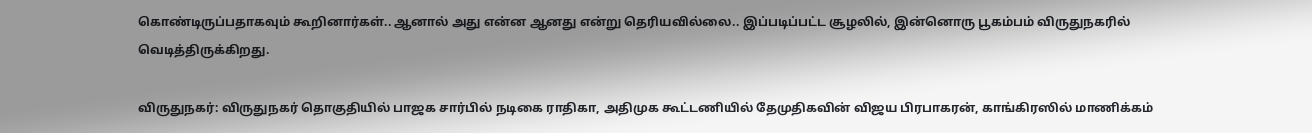கொண்டிருப்பதாகவும் கூறினார்கள்.. ஆனால் அது என்ன ஆனது என்று தெரியவில்லை.. இப்படிப்பட்ட சூழலில், இன்னொரு பூகம்பம் விருதுநகரில் வெடித்திருக்கிறது.

விருதுநகர்: விருதுநகர் தொகுதியில் பாஜக சார்பில் நடிகை ராதிகா, அதிமுக கூட்டணியில் தேமுதிகவின் விஜய பிரபாகரன், காங்கிரஸில் மாணிக்கம்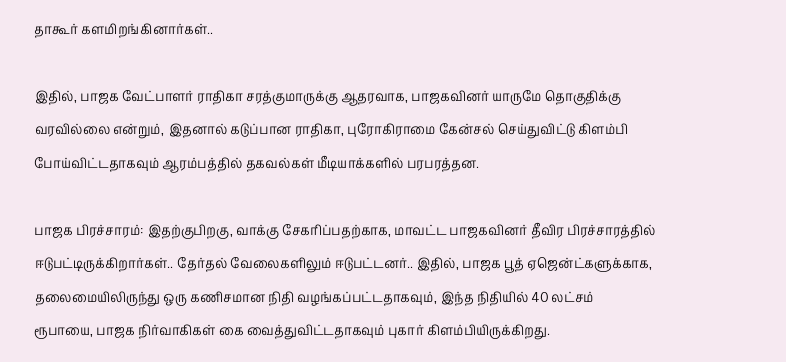தாகூர் களமிறங்கினார்கள்..

இதில், பாஜக வேட்பாளர் ராதிகா சரத்குமாருக்கு ஆதரவாக, பாஜகவினர் யாருமே தொகுதிக்கு வரவில்லை என்றும், இதனால் கடுப்பான ராதிகா, புரோகிராமை கேன்சல் செய்துவிட்டு கிளம்பி போய்விட்டதாகவும் ஆரம்பத்தில் தகவல்கள் மீடியாக்களில் பரபரத்தன.

பாஜக பிரச்சாரம்: இதற்குபிறகு, வாக்கு சேகரிப்பதற்காக, மாவட்ட பாஜகவினர் தீவிர பிரச்சாரத்தில் ஈடுபட்டிருக்கிறார்கள்.. தேர்தல் வேலைகளிலும் ஈடுபட்டனர்.. இதில், பாஜக பூத் ஏஜென்ட்களுக்காக, தலைமையிலிருந்து ஒரு கணிசமான நிதி வழங்கப்பட்டதாகவும், இந்த நிதியில் 40 லட்சம் ரூபாயை, பாஜக நிர்வாகிகள் கை வைத்துவிட்டதாகவும் புகார் கிளம்பியிருக்கிறது.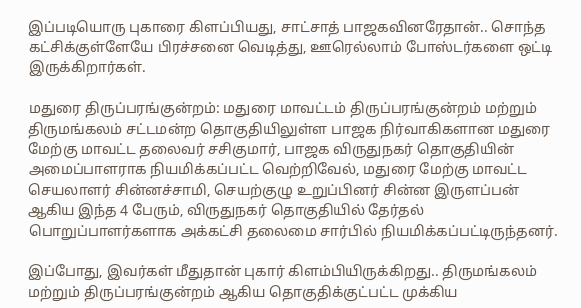இப்படியொரு புகாரை கிளப்பியது, சாட்சாத் பாஜகவினரேதான்.. சொந்த கட்சிக்குள்ளேயே பிரச்சனை வெடித்து, ஊரெல்லாம் போஸ்டர்களை ஒட்டி இருக்கிறார்கள்.

மதுரை திருப்பரங்குன்றம்: மதுரை மாவட்டம் திருப்பரங்குன்றம் மற்றும் திருமங்கலம் சட்டமன்ற தொகுதியிலுள்ள பாஜக நிர்வாகிகளான மதுரை மேற்கு மாவட்ட தலைவர் சசிகுமார், பாஜக விருதுநகர் தொகுதியின் அமைப்பாளராக நியமிக்கப்பட்ட வெற்றிவேல், மதுரை மேற்கு மாவட்ட செயலாளர் சின்னச்சாமி, செயற்குழு உறுப்பினர் சின்ன இருளப்பன் ஆகிய இந்த 4 பேரும், விருதுநகர் தொகுதியில் தேர்தல் பொறுப்பாளர்களாக அக்கட்சி தலைமை சார்பில் நியமிக்கப்பட்டிருந்தனர்.

இப்போது, இவர்கள் மீதுதான் புகார் கிளம்பியிருக்கிறது.. திருமங்கலம் மற்றும் திருப்பரங்குன்றம் ஆகிய தொகுதிக்குட்பட்ட முக்கிய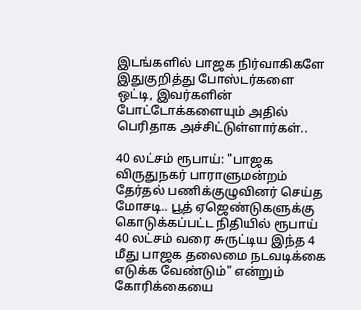இடங்களில் பாஜக நிர்வாகிகளே இதுகுறித்து போஸ்டர்களை ஒட்டி, இவர்களின் போட்டோக்களையும் அதில் பெரிதாக அச்சிட்டுள்ளார்கள்..

40 லட்சம் ரூபாய்: "பாஜக விருதுநகர் பாராளுமன்றம் தேர்தல் பணிக்குழுவினர் செய்த மோசடி.. பூத் ஏஜெண்டுகளுக்கு கொடுக்கப்பட்ட நிதியில் ரூபாய் 40 லட்சம் வரை சுருட்டிய இந்த 4 மீது பாஜக தலைமை நடவடிக்கை எடுக்க வேண்டும்" என்றும் கோரிக்கையை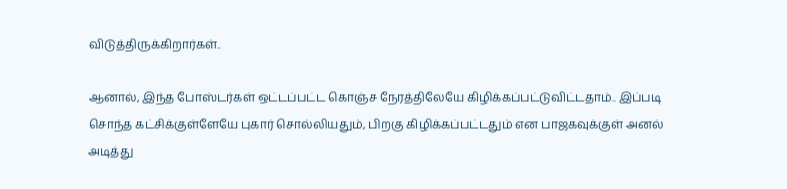விடுத்திருக்கிறார்கள்..

ஆனால், இந்த போஸ்டர்கள் ஒட்டப்பட்ட கொஞ்ச நேரத்திலேயே கிழிக்கப்பட்டுவிட்டதாம்.. இப்படி சொந்த கட்சிக்குள்ளேயே புகார் சொல்லியதும், பிறகு கிழிக்கப்பட்டதும் என பாஜகவுக்குள் அனல் அடித்து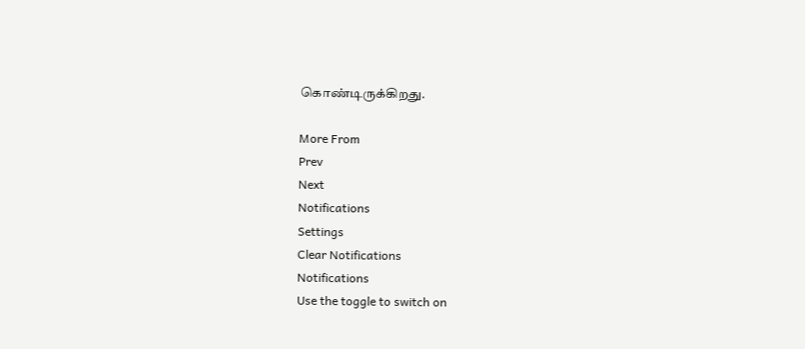கொண்டிருக்கிறது.

More From
Prev
Next
Notifications
Settings
Clear Notifications
Notifications
Use the toggle to switch on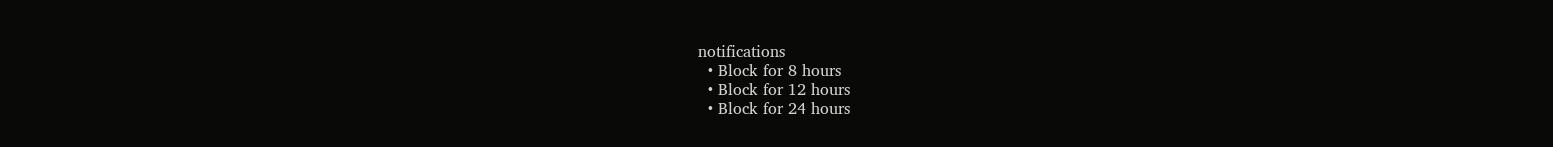notifications
  • Block for 8 hours
  • Block for 12 hours
  • Block for 24 hours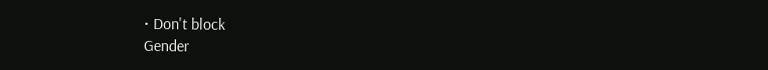• Don't block
Gender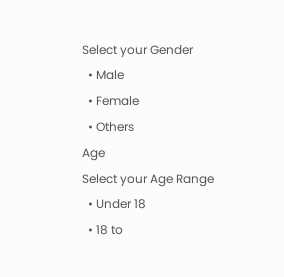Select your Gender
  • Male
  • Female
  • Others
Age
Select your Age Range
  • Under 18
  • 18 to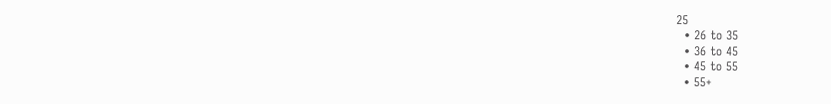25
  • 26 to 35
  • 36 to 45
  • 45 to 55
  • 55+